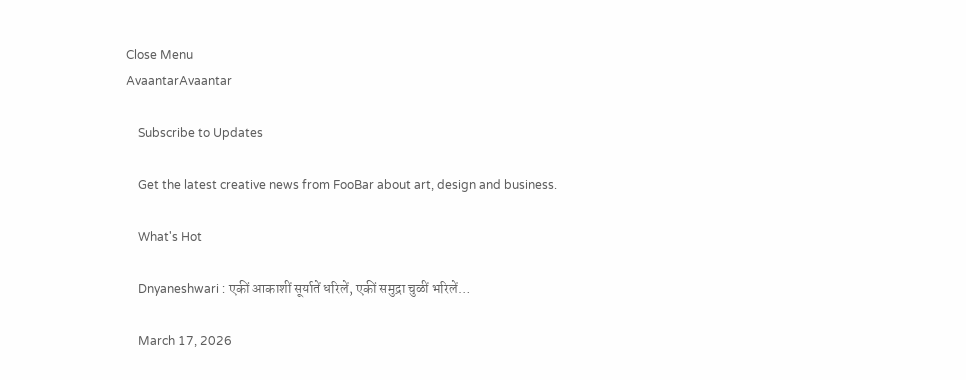Close Menu
AvaantarAvaantar

    Subscribe to Updates

    Get the latest creative news from FooBar about art, design and business.

    What's Hot

    Dnyaneshwari : एकीं आकाशीं सूर्यातें धरिलें, एकीं समुद्रा चुळीं भरिलें…

    March 17, 2026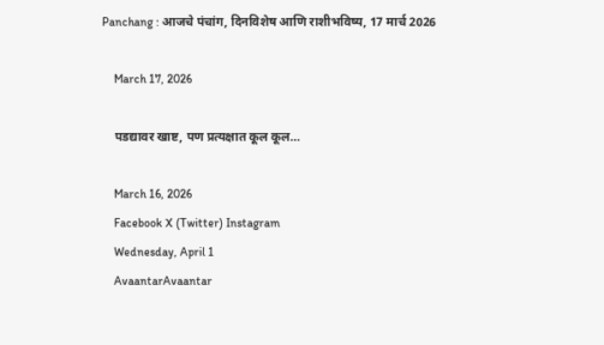Panchang : आजचे पंचांग, दिनविशेष आणि राशीभविष्य, 17 मार्च 2026

    March 17, 2026

    पडद्यावर खाष्ट, पण प्रत्यक्षात कूल कूल…

    March 16, 2026
    Facebook X (Twitter) Instagram
    Wednesday, April 1
    AvaantarAvaantar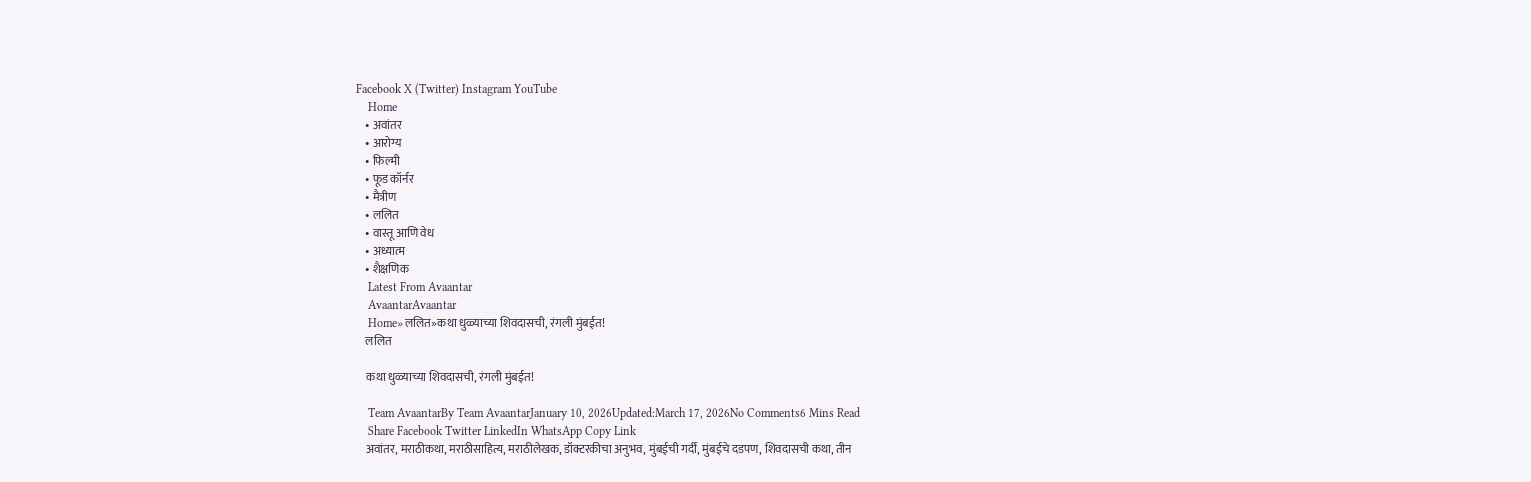Facebook X (Twitter) Instagram YouTube
    Home
    • अवांतर
    • आरोग्य
    • फिल्मी
    • फूड कॉर्नर
    • मैत्रीण
    • ललित
    • वास्तू आणि वेध
    • अध्यात्म
    • शैक्षणिक
    Latest From Avaantar
    AvaantarAvaantar
    Home»ललित»कथा धुळ्याच्या शिवदासची, रंगली मुंबईत!
    ललित

    कथा धुळ्याच्या शिवदासची, रंगली मुंबईत!

    Team AvaantarBy Team AvaantarJanuary 10, 2026Updated:March 17, 2026No Comments6 Mins Read
    Share Facebook Twitter LinkedIn WhatsApp Copy Link
    अवांतर, मराठीकथा, मराठीसाहित्य, मराठीलेखक, डॉक्टरकीचा अनुभव, मुंबईची गर्दी, मुंबईचे दडपण, शिवदासची कथा, तीन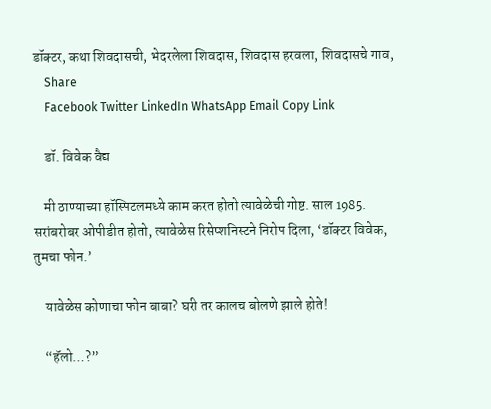डॉक्टर, कथा शिवदासची, भेदरलेला शिवदास, शिवदास हरवला, शिवदासचे गाव,
    Share
    Facebook Twitter LinkedIn WhatsApp Email Copy Link

    डॉ. विवेक वैद्य

    मी ठाण्याच्या हॉस्पिटलमध्ये काम करत होतो त्यावेळेची गोष्ट. साल 1985. सरांबरोबर ओपीडीत होतो, त्यावेळेस रिसेप्शनिस्टने निरोप दिला, ‘डॉक्टर विवेक, तुमचा फोन.’

    यावेळेस कोणाचा फोन बाबा? घरी तर कालच बोलणे झाले होते!

    “हॅलो…?”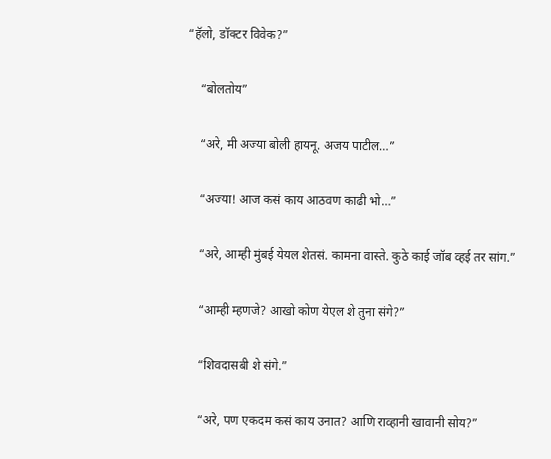“हॅलो, डॉक्टर विवेक?”

    “बोलतोय”

    “अरे, मी अज्या बोली हायनू. अजय पाटील…”

    “अज्या! आज कसं काय आठवण काढी भो…”

    “अरे, आम्ही मुंबई येयल शेतसं. कामना वास्ते. कुठे काई जॉब व्हई तर सांग.”

    “आम्ही म्हणजे? आखो कोण येएल शे तुना संगे?”

    “शिवदासबी शे संगे.”

    “अरे, पण एकदम कसं काय उनात? आणि राव्हानी खावानी सोय?”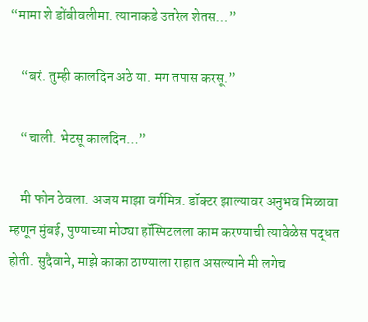“मामा शे डोंबीवलीमा. त्यानाकडे उतरेल शेतस…”

    “बरं. तुम्ही कालदिन अठे या. मग तपास करसू.”

    “चाली. भेटसू कालदिन…”

    मी फोन ठेवला. अजय माझा वर्गमित्र. डॉक्टर झाल्यावर अनुभव मिळावा म्हणून मुंबई, पुण्याच्या मोठ्या हॉस्पिटलला काम करण्याची त्यावेळेस पद्धत होती. सुदैवाने, माझे काका ठाण्याला राहात असल्याने मी लगेच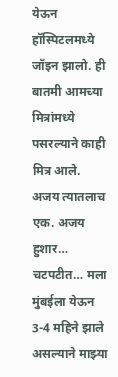येऊन हॉस्पिटलमध्ये जॉइन झालो. ही बातमी आमच्या मित्रांमध्ये पसरल्याने काही मित्र आले. अजय त्यातलाच एक. अजय हुशार… चटपटीत… मला मुंबईला येऊन 3-4 महिने झाले असल्याने माझ्या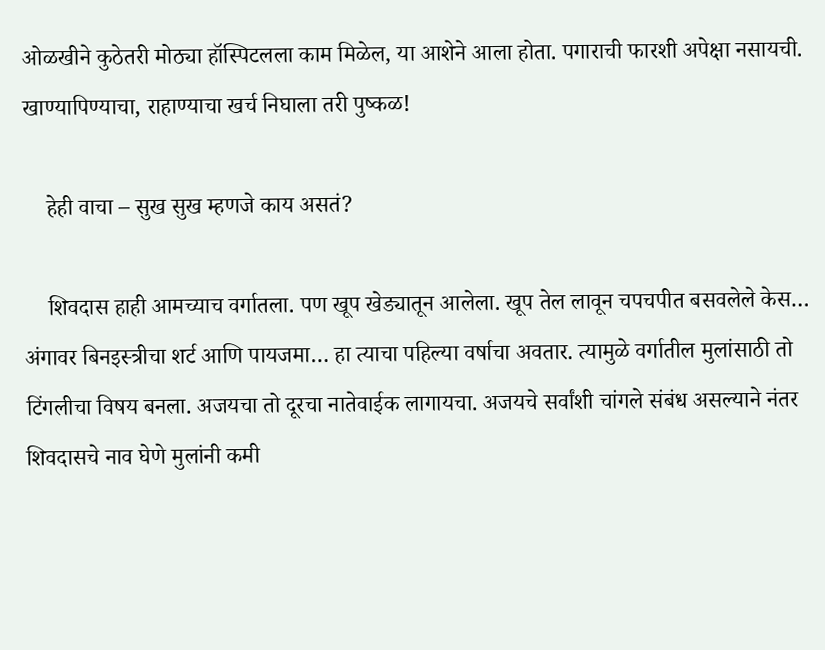ओळखीने कुठेतरी मोठ्या हॉस्पिटलला काम मिळेल, या आशेने आला होता. पगाराची फारशी अपेक्षा नसायची. खाण्यापिण्याचा, राहाण्याचा खर्च निघाला तरी पुष्कळ!

    हेही वाचा – सुख सुख म्हणजे काय असतं?

    शिवदास हाही आमच्याच वर्गातला. पण खूप खेड्यातून आलेला. खूप तेल लावून चपचपीत बसवलेले केस… अंगावर बिनइस्त्रीचा शर्ट आणि पायजमा… हा त्याचा पहिल्या वर्षाचा अवतार. त्यामुळे वर्गातील मुलांसाठी तो टिंगलीचा विषय बनला. अजयचा तो दूरचा नातेवाईक लागायचा. अजयचे सर्वांशी चांगले संबंध असल्याने नंतर शिवदासचे नाव घेणे मुलांनी कमी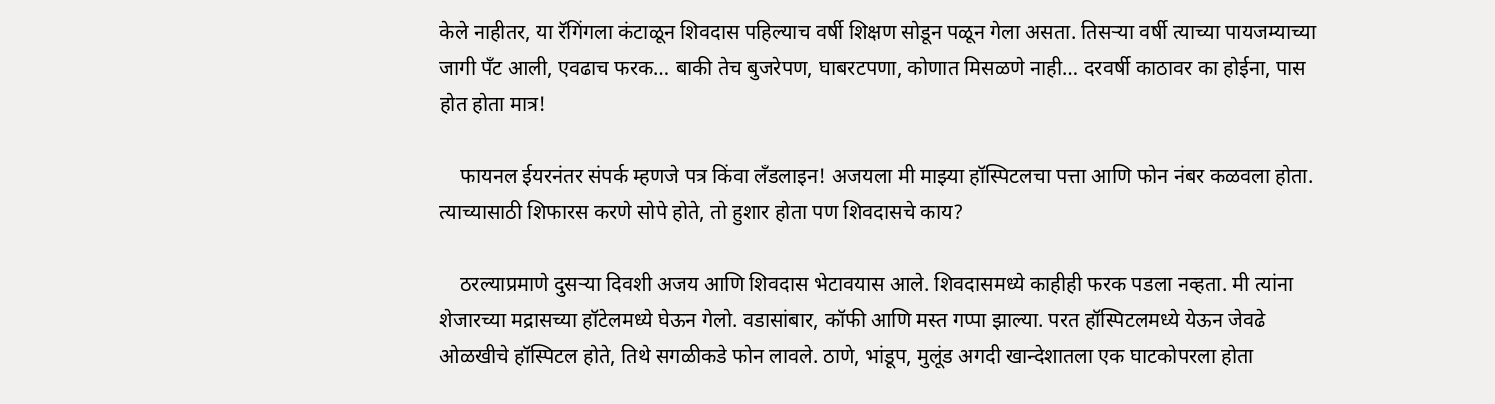केले नाहीतर, या रॅगिंगला कंटाळून शिवदास पहिल्याच वर्षी शिक्षण सोडून पळून गेला असता. तिसऱ्या वर्षी त्याच्या पायजम्याच्या जागी पँट आली, एवढाच फरक… बाकी तेच बुजरेपण, घाबरटपणा, कोणात मिसळणे नाही… दरवर्षी काठावर का होईना, पास होत होता मात्र!

    फायनल ईयरनंतर संपर्क म्हणजे पत्र किंवा लँडलाइन! अजयला मी माझ्या हॉस्पिटलचा पत्ता आणि फोन नंबर कळवला होता. त्याच्यासाठी शिफारस करणे सोपे होते, तो हुशार होता पण शिवदासचे काय?

    ठरल्याप्रमाणे दुसऱ्या दिवशी अजय आणि शिवदास भेटावयास आले. शिवदासमध्ये काहीही फरक पडला नव्हता. मी त्यांना शेजारच्या मद्रासच्या हॉटेलमध्ये घेऊन गेलो. वडासांबार, कॉफी आणि मस्त गप्पा झाल्या. परत हॉस्पिटलमध्ये येऊन जेवढे ओळखीचे हॉस्पिटल होते, तिथे सगळीकडे फोन लावले. ठाणे, भांडूप, मुलूंड अगदी खान्देशातला एक घाटकोपरला होता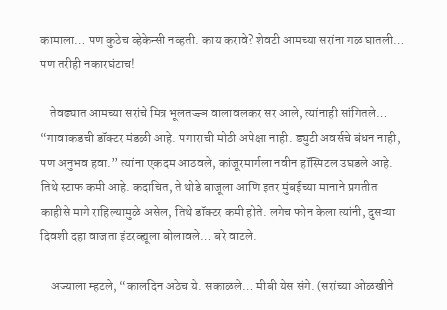कामाला… पण कुठेच व्हेकेन्सी नव्हती. काय करावे? शेवटी आमच्या सरांना गळ घातली… पण तरीही नकारघंटाच!

    तेवढ्यात आमच्या सरांचे मित्र भूलतज्ज्ञ वालावलकर सर आले, त्यांनाही सांगितले… “गावाकडची डॉक्टर मंडळी आहे. पगाराची मोठी अपेक्षा नाही. ड्युटी अवर्सचे बंधन नाही, पण अनुभव हवा.” त्यांना एकदम आठवले, कांजूरमार्गला नवीन हॉस्पिटल उघडले आहे. तिथे स्टाफ कमी आहे. कदाचित, ते थोडे बाजूला आणि इतर मुंबईच्या मानाने प्रगतीत काहीसे मागे राहिल्यामुळे असेल, तिथे डॉक्टर कमी होते. लगेच फोन केला त्यांनी, दुसऱ्या दिवशी दहा वाजता इंटरव्ह्यूला बोलावले… बरे वाटले.

    अज्याला म्हटले, “कालदिन अठेच ये. सकाळले… मीबी येस संगे. (सरांच्या ओळखीने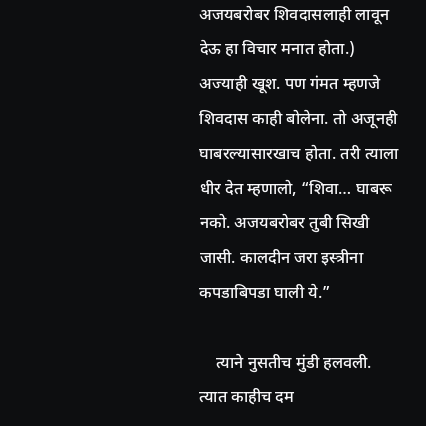अजयबरोबर शिवदासलाही लावून देऊ हा विचार मनात होता.) अज्याही खूश. पण गंमत म्हणजे शिवदास काही बोलेना. तो अजूनही घाबरल्यासारखाच होता. तरी त्याला धीर देत म्हणालो, “शिवा… घाबरू नको. अजयबरोबर तुबी सिखी जासी. कालदीन जरा इस्त्रीना कपडाबिपडा घाली ये.”

    त्याने नुसतीच मुंडी हलवली. त्यात काहीच दम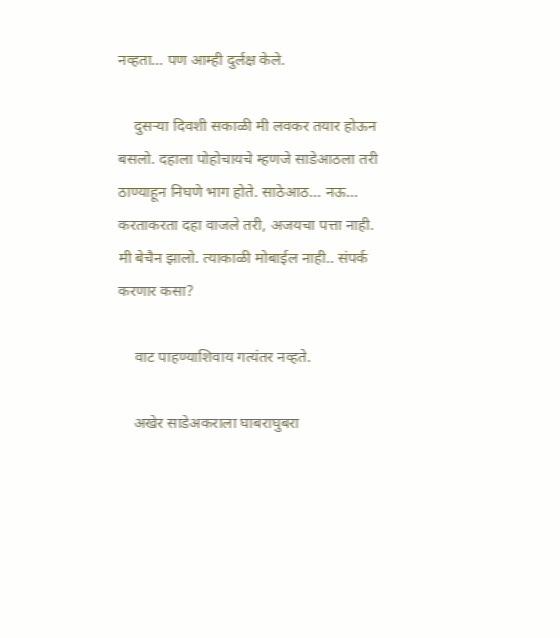नव्हता… पण आम्ही दुर्लक्ष केले.

    दुसऱ्या दिवशी सकाळी मी लवकर तयार होऊन बसलो. दहाला पोहोचायचे म्हणजे साडेआठला तरी ठाण्याहून निघणे भाग होते. साठेआठ… नऊ… करताकरता दहा वाजले तरी, अजयचा पत्ता नाही. मी बेचैन झालो. त्याकाळी मोबाईल नाही.. संपर्क करणार कसा?

    वाट पाहण्याशिवाय गत्यंतर नव्हते.

    अखेर साडेअकराला घाबराघुबरा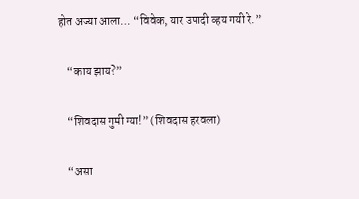होत अज्या आला… “विवेक, यार उपादी व्हय गयी रे.”

    “काय झाय?”

    “शिवदास गुमी ग्या!” (शिवदास हरवला)

    “असा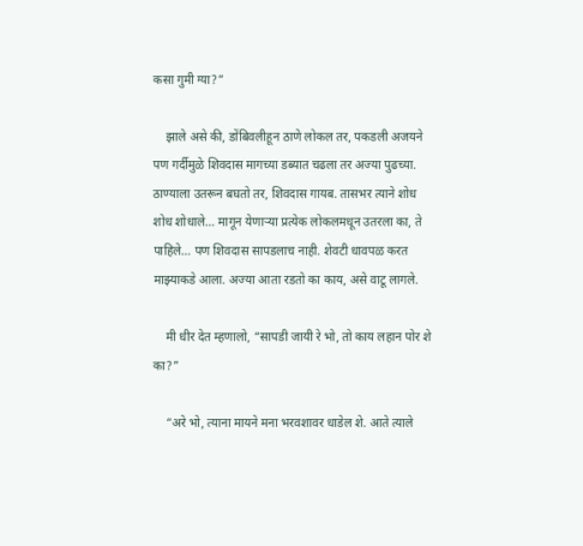कसा गुमी ग्या?”

    झाले असे की, डोंबिवलीहून ठाणे लोकल तर, पकडली अजयने पण गर्दीमुळे शिवदास मागच्या डब्यात चढला तर अज्या पुढच्या. ठाण्याला उतरून बघतो तर, शिवदास गायब. तासभर त्याने शोध शोध शोधाले… मागून येणाऱ्या प्रत्येक लोकलमधून उतरला का, ते पाहिले… पण शिवदास सापडलाच नाही. शेवटी धावपळ करत माझ्याकडे आला. अज्या आता रडतो का काय, असे वाटू लागले.

    मी धीर देत म्हणालो, “सापडी जायी रे भो, तो काय लहान पोर शे का?”

    “अरे भो, त्याना मायने मना भरवशावर धाडेल शे. आते त्याले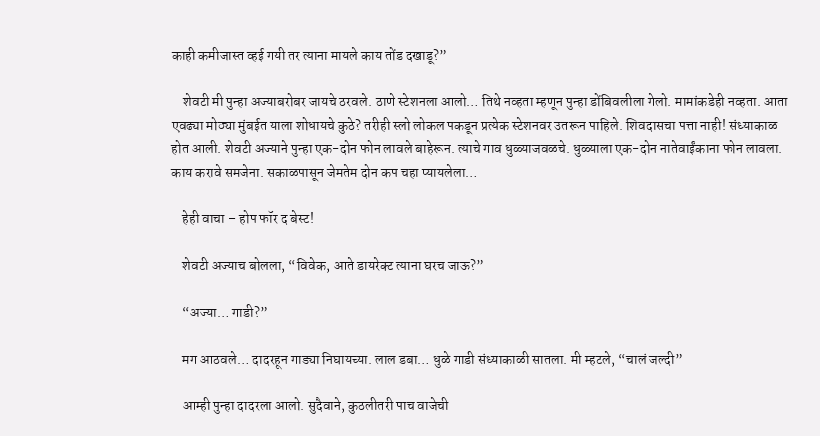काही कमीजास्त व्हई गयी तर त्याना मायले काय तोंड दखाडू?”

    शेवटी मी पुन्हा अज्याबरोबर जायचे ठरवले. ठाणे स्टेशनला आलो… तिथे नव्हता म्हणून पुन्हा डोंबिवलीला गेलो. मामांकडेही नव्हता. आता एवढ्या मोठ्या मुंबईत याला शोधायचे कुठे? तरीही स्लो लोकल पकडून प्रत्येक स्टेशनवर उतरून पाहिले. शिवदासचा पत्ता नाही! संध्याकाळ होत आली. शेवटी अज्याने पुन्हा एक-दोन फोन लावले बाहेरून. त्याचे गाव धुळ्याजवळचे. धुळ्याला एक-दोन नातेवाईंकाना फोन लावला. काय करावे समजेना. सकाळपासून जेमतेम दोन कप चहा प्यायलेला…

    हेही वाचा – होप फॉर द बेस्ट!

    शेवटी अज्याच बोलला, “विवेक, आते डायरेक्ट त्याना घरच जाऊ?”

    “अज्या… गाडी?”

    मग आठवले… दादरहून गाड्या निघायच्या. लाल डबा… धुळे गाडी संध्याकाळी सातला. मी म्हटले, “चालं जल्दी”

    आम्ही पुन्हा दादरला आलो. सुदैवाने, कुठलीतरी पाच वाजेची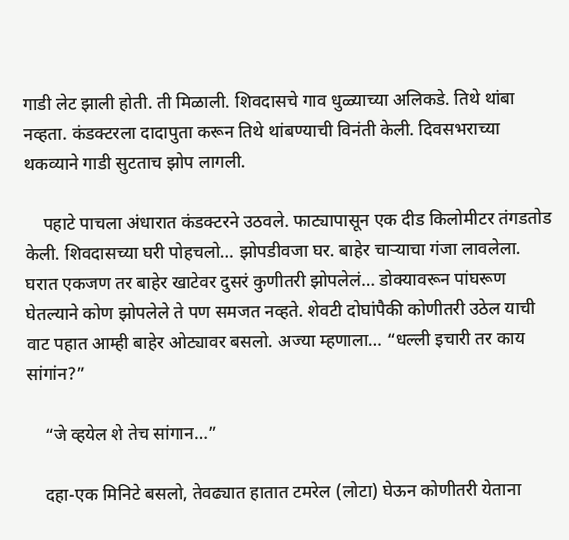गाडी लेट झाली होती. ती मिळाली. शिवदासचे गाव धुळ्याच्या अलिकडे. तिथे थांबा नव्हता. कंडक्टरला दादापुता करून तिथे थांबण्याची विनंती केली. दिवसभराच्या थकव्याने गाडी सुटताच झोप लागली.

    पहाटे पाचला अंधारात कंडक्टरने उठवले. फाट्यापासून एक दीड किलोमीटर तंगडतोड केली. शिवदासच्या घरी पोहचलो… झोपडीवजा घर. बाहेर चाऱ्याचा गंजा लावलेला. घरात एकजण तर बाहेर खाटेवर दुसरं कुणीतरी झोपलेलं… डोक्यावरून पांघरूण घेतल्याने कोण झोपलेले ते पण समजत नव्हते. शेवटी दोघांपैकी कोणीतरी उठेल याची वाट पहात आम्ही बाहेर ओट्यावर बसलो. अज्या म्हणाला… “धल्ली इचारी तर काय सांगांन?”

    “जे व्हयेल शे तेच सांगान…”

    दहा-एक मिनिटे बसलो, तेवढ्यात हातात टमरेल (लोटा) घेऊन कोणीतरी येताना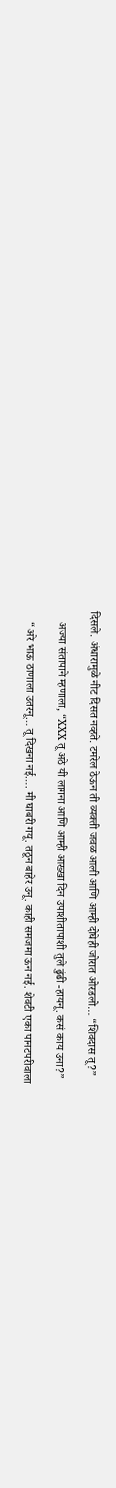दिसले. अंधारामुळे नीट दिसत नव्हते. टमरेल ठेऊन ती व्यक्ती जवळ आली आणि आम्ही दोघेही जोरात ओरडलो… “शिवदास तू?”

    अज्या संतापाने म्हणाला, “XXX तू अठे यी लागना आणि आम्ही आख्खा दिन उपाशीतापाशी तुले ढुंढी -हायनू. कसं काय उना?”

    “अरे भाऊ ठाणाला उतरनू… तू दिखना नई…. मी घाबरी गयू. तठून बाहेर उनू. काही समजमा ऊन नई. शेवटी एका पानटपरीवाला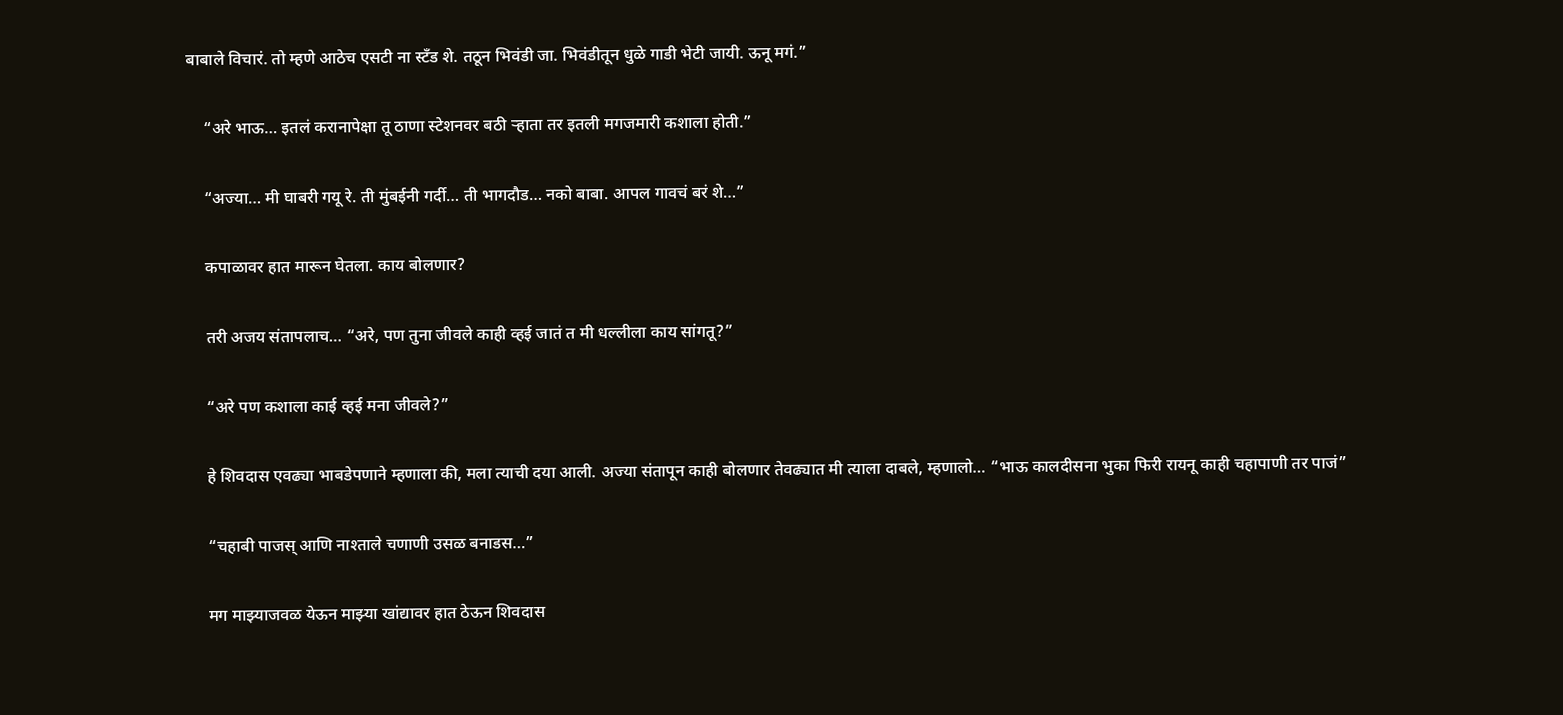बाबाले विचारं. तो म्हणे आठेच एसटी ना स्टँड शे. तठून भिवंडी जा. भिवंडीतून धुळे गाडी भेटी जायी. ऊनू मगं.”

    “अरे भाऊ… इतलं करानापेक्षा तू ठाणा स्टेशनवर बठी ऱ्हाता तर इतली मगजमारी कशाला होती.”

    “अज्या… मी घाबरी गयू रे. ती मुंबईनी गर्दी… ती भागदौड… नको बाबा. आपल गावचं बरं शे…”

    कपाळावर हात मारून घेतला. काय बोलणार?

    तरी अजय संतापलाच… “अरे, पण तुना जीवले काही व्हई जातं त मी धल्लीला काय सांगतू?”

    “अरे पण कशाला काई व्हई मना जीवले?”

    हे शिवदास एवढ्या भाबडेपणाने म्हणाला की, मला त्याची दया आली. अज्या संतापून काही बोलणार तेवढ्यात मी त्याला दाबले, म्हणालो… “भाऊ कालदीसना भुका फिरी रायनू काही चहापाणी तर पाजं”

    “चहाबी पाजस् आणि नाश्ताले चणाणी उसळ बनाडस…”

    मग माझ्याजवळ येऊन माझ्या खांद्यावर हात ठेऊन शिवदास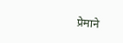प्रेमाने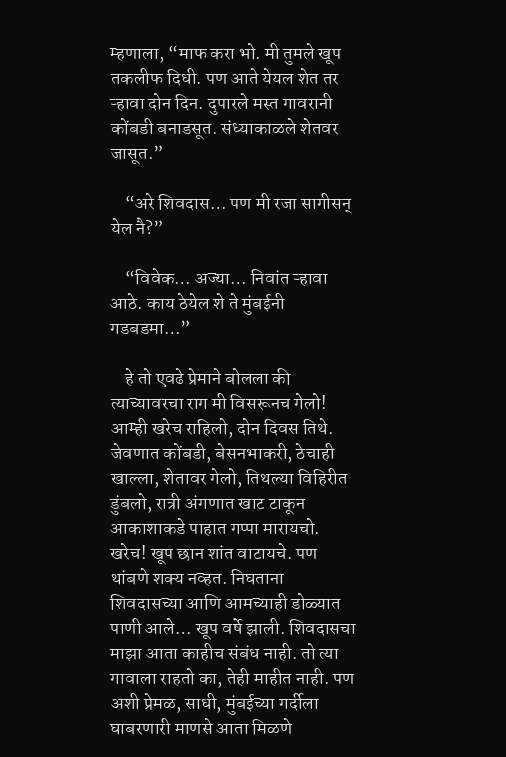म्हणाला, “माफ करा भो. मी तुमले खूप तकलीफ दिधी. पण आते येयल शेत तर ऱ्हावा दोन दिन. दुपारले मस्त गावरानी कोंबडी बनाडसूत. संध्याकाळले शेतवर जासूत.”

    “अरे शिवदास… पण मी रजा सागीसन् येल नै?”

    “विवेक… अज्या… निवांत ऱ्हावा आठे. काय ठेयेल शे ते मुंबईनी गडबडमा…”

    हे तो एवढे प्रेमाने बोलला की त्याच्यावरचा राग मी विसरूनच गेलो! आम्ही खरेच राहिलो, दोन दिवस तिथे. जेवणात कोंबडी, बेसनभाकरी, ठेचाही खाल्ला, शेतावर गेलो, तिथल्या विहिरीत डुंबलो, रात्री अंगणात खाट टाकून आकाशाकडे पाहात गप्पा मारायचो. खरेच! खूप छान शांत वाटायचे. पण थांबणे शक्य नव्हत. निघताना शिवदासच्या आणि आमच्याही डोळ्यात पाणी आले… खूप वर्षे झाली. शिवदासचा माझा आता काहीच संबंध नाही. तो त्या गावाला राहतो का, तेही माहीत नाही. पण अशी प्रेमळ, साधी, मुंबईच्या गर्दीला घाबरणारी माणसे आता मिळणे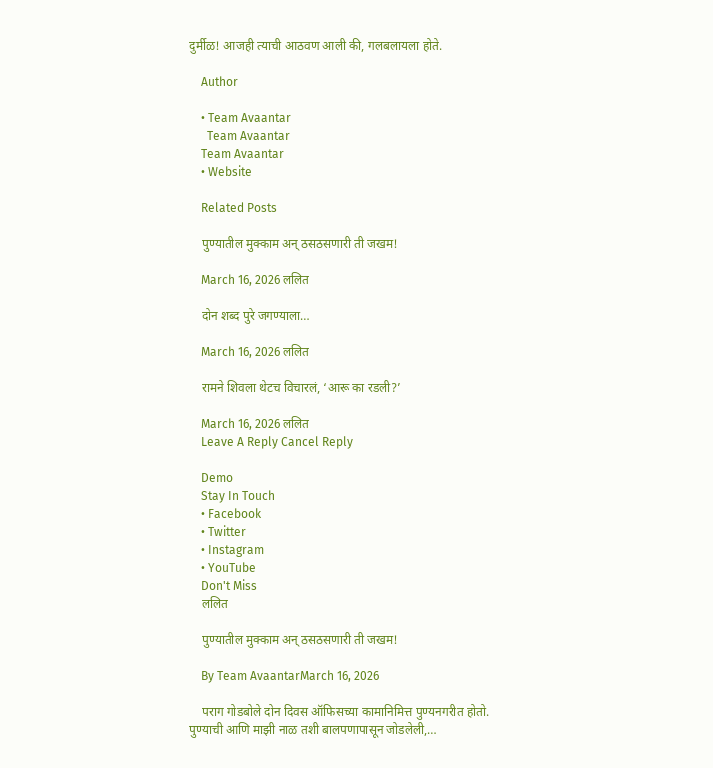दुर्मीळ! आजही त्याची आठवण आली की, गलबलायला होते.

    Author

    • Team Avaantar
      Team Avaantar
    Team Avaantar
    • Website

    Related Posts

    पुण्यातील मुक्काम अन् ठसठसणारी ती जखम!

    March 16, 2026 ललित

    दोन शब्द पुरे जगण्याला…

    March 16, 2026 ललित

    रामने शिवला थेटच विचारलं, ‘आरू का रडली?’

    March 16, 2026 ललित
    Leave A Reply Cancel Reply

    Demo
    Stay In Touch
    • Facebook
    • Twitter
    • Instagram
    • YouTube
    Don't Miss
    ललित

    पुण्यातील मुक्काम अन् ठसठसणारी ती जखम!

    By Team AvaantarMarch 16, 2026

    पराग गोडबोले दोन दिवस ऑफिसच्या कामानिमित्त पुण्यनगरीत होतो. पुण्याची आणि माझी नाळ तशी बालपणापासून जोडलेली,…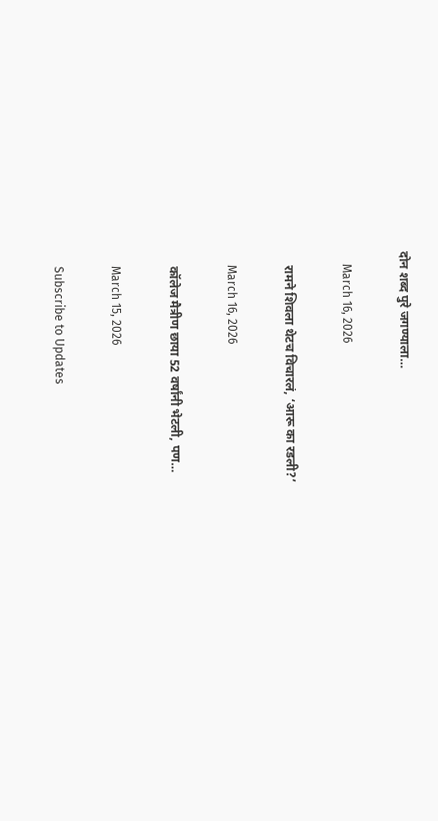दोन शब्द पुरे जगण्याला…

    March 16, 2026

    रामने शिवला थेटच विचारलं, ‘आरू का रडली?’

    March 16, 2026

    कॉलेज मैत्रीण छाया 52 वर्षांनी भेटली, पण…

    March 15, 2026

    Subscribe to Updates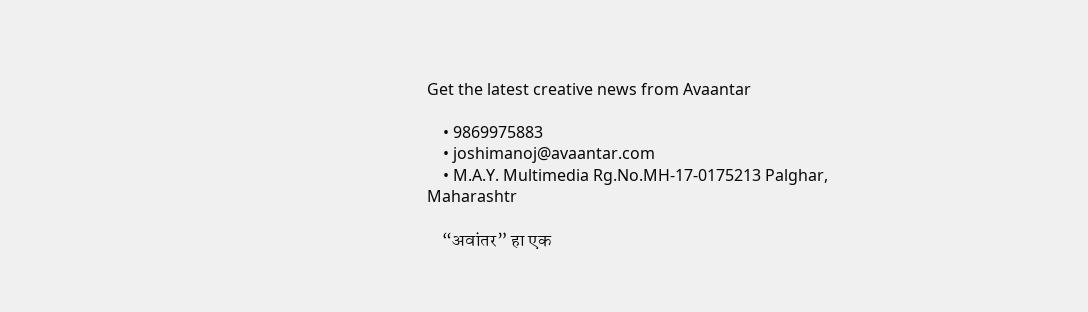Get the latest creative news from Avaantar

    • 9869975883
    • joshimanoj@avaantar.com
    • M.A.Y. Multimedia Rg.No.MH-17-0175213 Palghar, Maharashtr

    “अवांतर” हा एक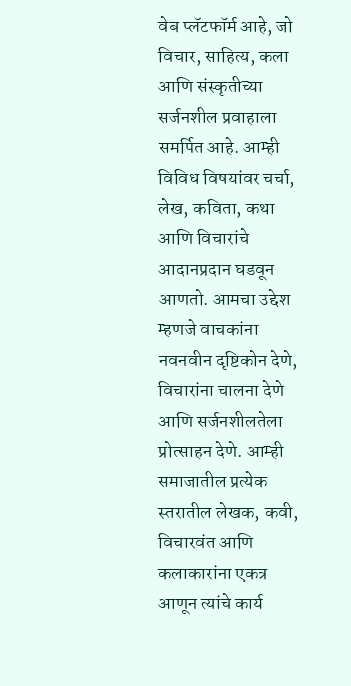वेब प्लॅटफॉर्म आहे, जो विचार, साहित्य, कला आणि संस्कृतीच्या सर्जनशील प्रवाहाला समर्पित आहे. आम्ही विविध विषयांवर चर्चा, लेख, कविता, कथा आणि विचारांचे आदानप्रदान घडवून आणतो. आमचा उद्देश म्हणजे वाचकांना नवनवीन दृष्टिकोन देणे, विचारांना चालना देणे आणि सर्जनशीलतेला प्रोत्साहन देणे. आम्ही समाजातील प्रत्येक स्तरातील लेखक, कवी, विचारवंत आणि कलाकारांना एकत्र आणून त्यांचे कार्य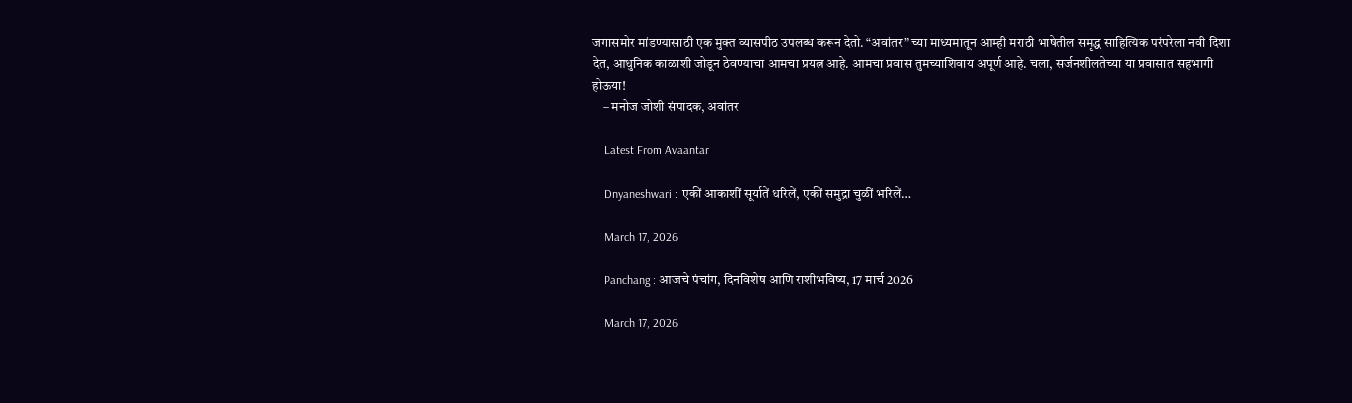जगासमोर मांडण्यासाठी एक मुक्त व्यासपीठ उपलब्ध करून देतो. “अवांतर” च्या माध्यमातून आम्ही मराठी भाषेतील समृद्ध साहित्यिक परंपरेला नवी दिशा देत, आधुनिक काळाशी जोडून ठेवण्याचा आमचा प्रयत्न आहे. आमचा प्रवास तुमच्याशिवाय अपूर्ण आहे. चला, सर्जनशीलतेच्या या प्रवासात सहभागी होऊया!
    – मनोज जोशी संपादक, अवांतर

    Latest From Avaantar

    Dnyaneshwari : एकीं आकाशीं सूर्यातें धरिलें, एकीं समुद्रा चुळीं भरिलें…

    March 17, 2026

    Panchang : आजचे पंचांग, दिनविशेष आणि राशीभविष्य, 17 मार्च 2026

    March 17, 2026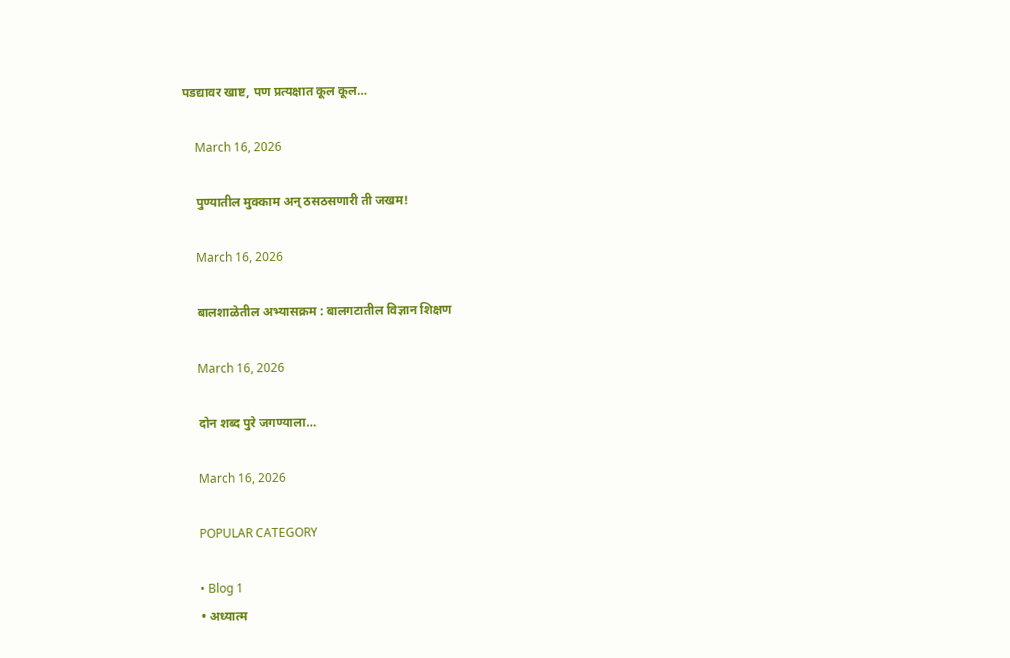पडद्यावर खाष्ट, पण प्रत्यक्षात कूल कूल…

    March 16, 2026

    पुण्यातील मुक्काम अन् ठसठसणारी ती जखम!

    March 16, 2026

    बालशाळेतील अभ्यासक्रम : बालगटातील विज्ञान शिक्षण

    March 16, 2026

    दोन शब्द पुरे जगण्याला…

    March 16, 2026

    POPULAR CATEGORY

    • Blog 1
    • अध्यात्म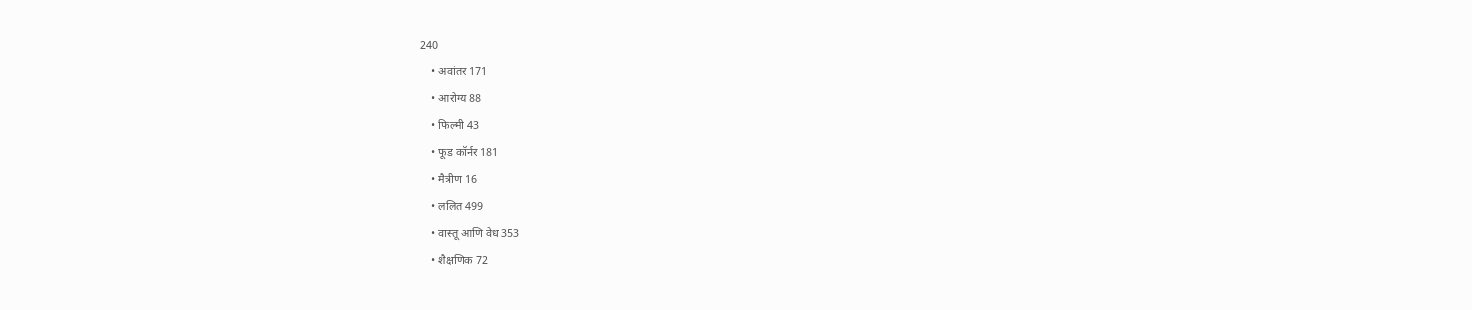240
    • अवांतर 171
    • आरोग्य 88
    • फिल्मी 43
    • फूड कॉर्नर 181
    • मैत्रीण 16
    • ललित 499
    • वास्तू आणि वेध 353
    • शैक्षणिक 72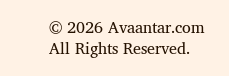© 2026 Avaantar.com All Rights Reserved.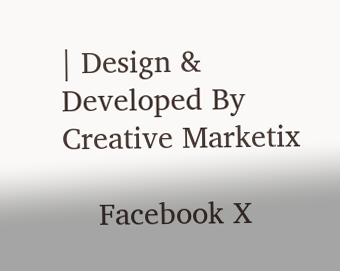| Design & Developed By Creative Marketix

    Facebook X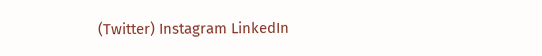(Twitter) Instagram LinkedIn